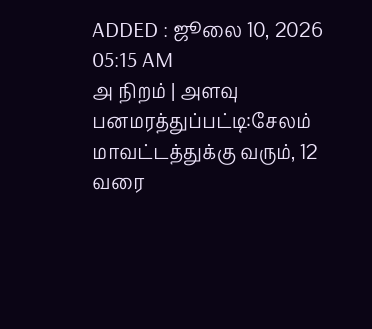ADDED : ஜூலை 10, 2026 05:15 AM
அ நிறம் | அளவு
பனமரத்துப்பட்டி:சேலம்
மாவட்டத்துக்கு வரும், 12 வரை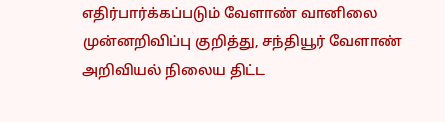எதிர்பார்க்கப்படும் வேளாண் வானிலை
முன்னறிவிப்பு குறித்து, சந்தியூர் வேளாண் அறிவியல் நிலைய திட்ட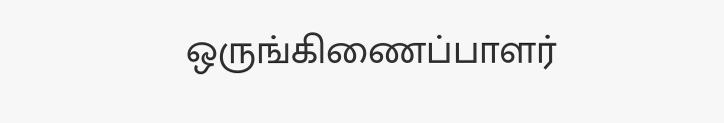ஒருங்கிணைப்பாளர்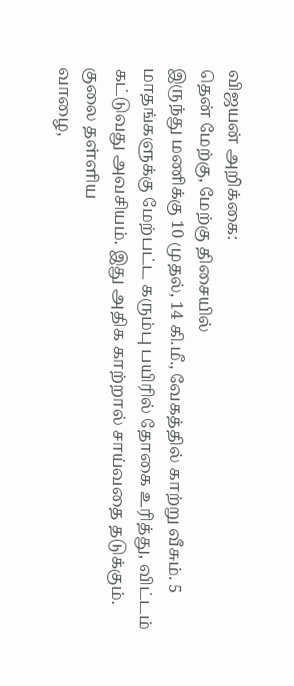விஜயன் அறிக்கை:
தென் மேற்கு, மேற்கு திசையில்
இருந்து மணிக்கு 10 முதல், 14 கி.மீ., வேகத்தில் காற்று வீசும். 5
மாதங்களுக்கு மேற்பட்ட கரும்பு பயிரில் தோகை உரித்து, விட்டம்
கட்டுவது அவசியம். இது அதிக காற்றால் சாய்வதை தடுக்கும். குலை தள்ளிய
வாழை,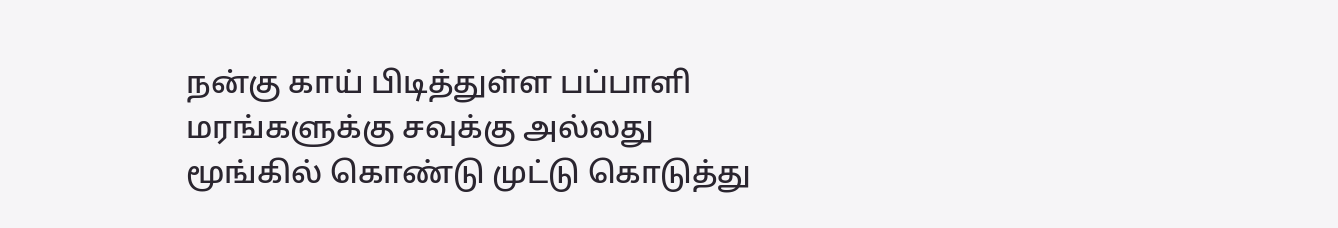நன்கு காய் பிடித்துள்ள பப்பாளி மரங்களுக்கு சவுக்கு அல்லது
மூங்கில் கொண்டு முட்டு கொடுத்து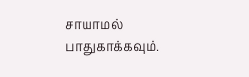சாயாமல் பாதுகாக்கவும்.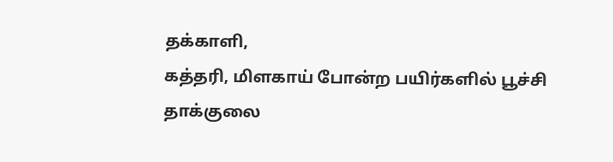தக்காளி,
கத்தரி, மிளகாய் போன்ற பயிர்களில் பூச்சி தாக்குலை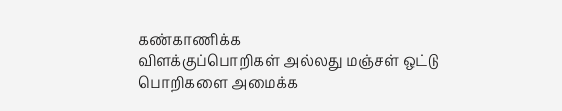கண்காணிக்க
விளக்குப்பொறிகள் அல்லது மஞ்சள் ஒட்டு பொறிகளை அமைக்க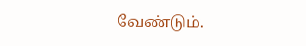வேண்டும்.